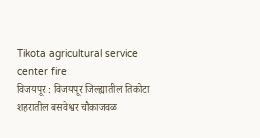Tikota agricultural service center fire
विजयपूर : विजयपूर जिल्ह्यातील तिकोटा शहरातील बसवेश्वर चौकाजवळ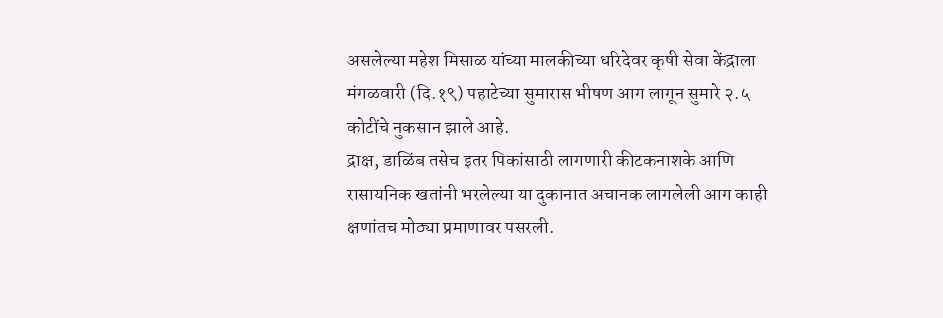असलेल्या महेश मिसाळ यांच्या मालकीच्या धरिदेवर कृषी सेवा केंद्राला मंगळवारी (दि.१९) पहाटेच्या सुमारास भीषण आग लागून सुमारे २.५ कोटींचे नुकसान झाले आहे.
द्राक्ष, डाळिंब तसेच इतर पिकांसाठी लागणारी कीटकनाशके आणि रासायनिक खतांनी भरलेल्या या दुकानात अचानक लागलेली आग काही क्षणांतच मोठ्या प्रमाणावर पसरली.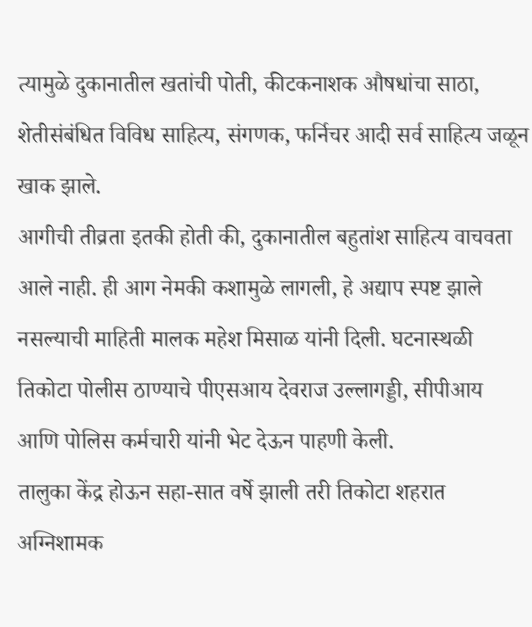त्यामुळे दुकानातील खतांची पोती, कीटकनाशक औषधांचा साठा, शेतीसंबंधित विविध साहित्य, संगणक, फर्निचर आदी सर्व साहित्य जळून खाक झाले.
आगीची तीव्रता इतकी होती की, दुकानातील बहुतांश साहित्य वाचवता आले नाही. ही आग नेमकी कशामुळे लागली, हे अद्याप स्पष्ट झाले नसल्याची माहिती मालक महेश मिसाळ यांनी दिली. घटनास्थळी तिकोटा पोलीस ठाण्याचे पीएसआय देवराज उल्लागड्डी, सीपीआय आणि पोलिस कर्मचारी यांनी भेट देऊन पाहणी केली.
तालुका केंद्र होऊन सहा-सात वर्षे झाली तरी तिकोटा शहरात अग्निशामक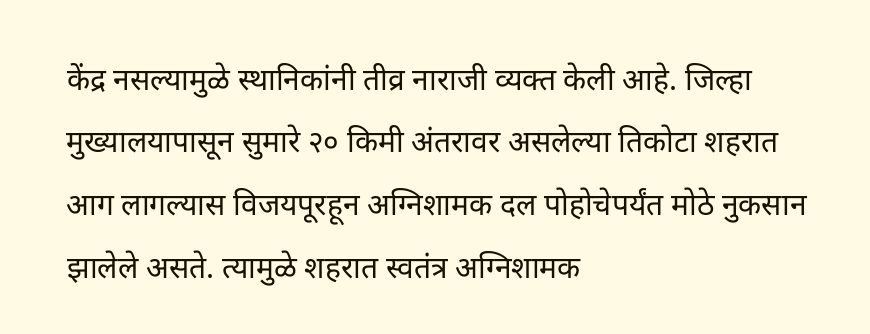केंद्र नसल्यामुळे स्थानिकांनी तीव्र नाराजी व्यक्त केली आहे. जिल्हा मुख्यालयापासून सुमारे २० किमी अंतरावर असलेल्या तिकोटा शहरात आग लागल्यास विजयपूरहून अग्निशामक दल पोहोचेपर्यंत मोठे नुकसान झालेले असते. त्यामुळे शहरात स्वतंत्र अग्निशामक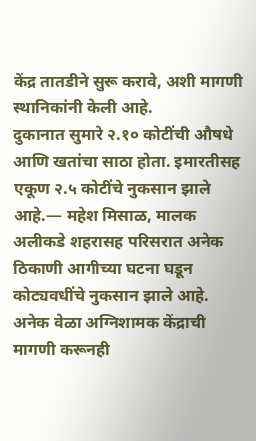केंद्र तातडीने सुरू करावे, अशी मागणी स्थानिकांनी केली आहे.
दुकानात सुमारे २.१० कोटींची औषधे आणि खतांचा साठा होता. इमारतीसह एकूण २.५ कोटींचे नुकसान झाले आहे.— महेश मिसाळ, मालक
अलीकडे शहरासह परिसरात अनेक ठिकाणी आगीच्या घटना घडून कोट्यवधींचे नुकसान झाले आहे. अनेक वेळा अग्निशामक केंद्राची मागणी करूनही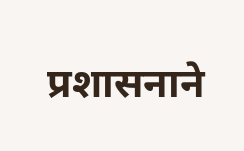प्रशासनाने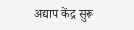अद्याप केंद्र सुरू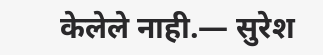केलेले नाही.— सुरेश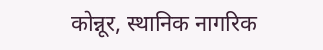कोन्नूर, स्थानिक नागरिक